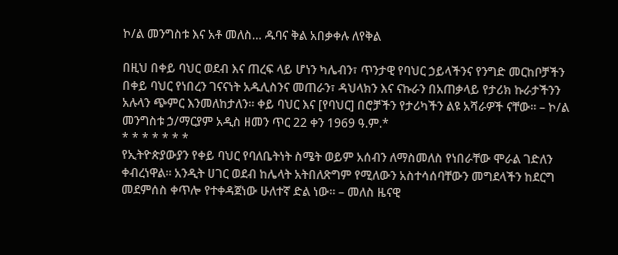ኮ/ል መንግስቱ እና አቶ መለስ… ዱባና ቅል አበቃቀሉ ለየቅል

በዚህ በቀይ ባህር ወደብ እና ጠረፍ ላይ ሆነን ካሌብን፣ ጥንታዊ የባህር ኃይላችንና የንግድ መርከቦቻችን በቀይ ባህር የነበረን ገናናነት አዱሊስንና መጠራን፣ ዳህላክን እና ናኩራን በአጠቃላይ የታሪክ ኩራታችንን አሉላን ጭምር እንመለከታለን። ቀይ ባህር እና [የባህር] በሮቻችን የታሪካችን ልዩ አሻራዎች ናቸው። – ኮ/ል መንግስቱ ኃ/ማርያም አዲስ ዘመን ጥር 22 ቀን 1969 ዓ.ም.*
* * * * * * *
የኢትዮጵያውያን የቀይ ባህር የባለቤትነት ስሜት ወይም አሰብን ለማስመለስ የነበራቸው ሞራል ገድለን ቀብረነዋል። አንዲት ሀገር ወደብ ከሌላት አትበለጽግም የሚለውን አስተሳሰባቸውን መግደላችን ከደርግ መደምሰስ ቀጥሎ የተቀዳጀነው ሁለተኛ ድል ነው። – መለስ ዜናዊ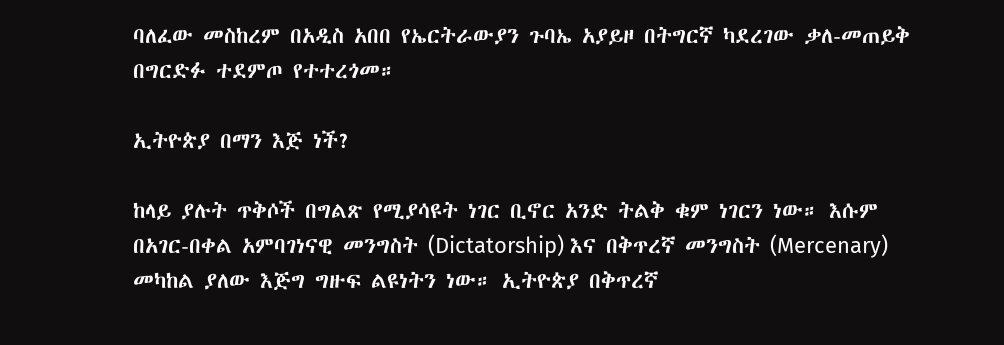ባለፈው መስከረም በአዲስ አበበ የኤርትራውያን ጉባኤ አያይዞ በትግርኛ ካደረገው ቃለ-መጠይቅ በግርድፉ ተደምጦ የተተረጎመ።

ኢትዮጵያ በማን እጅ ነች?

ከላይ ያሉት ጥቅሶች በግልጽ የሚያሳዩት ነገር ቢኖር አንድ ትልቅ ቁም ነገርን ነው። እሱም በአገር-በቀል አምባገነናዊ መንግስት (Dictatorship) እና በቅጥረኛ መንግስት (Mercenary) መካከል ያለው እጅግ ግዙፍ ልዩነትን ነው። ኢትዮጵያ በቅጥረኛ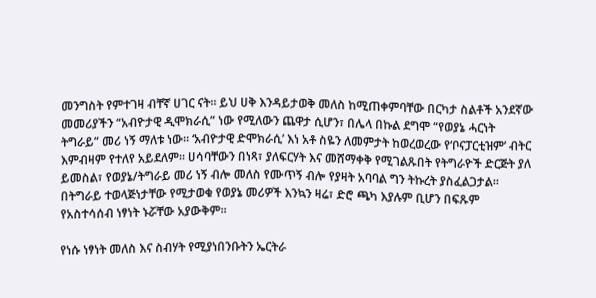መንግስት የምተገዛ ብቸኛ ሀገር ናት። ይህ ሀቅ እንዳይታወቅ መለስ ከሚጠቀምባቸው በርካታ ስልቶች አንደኛው መመሪያችን “አብዮታዊ ዲሞክራሲ” ነው የሚለውን ጨዋታ ሲሆን፣ በሌላ በኩል ደግሞ “የወያኔ ሓርነት ትግራይ” መሪ ነኝ ማለቱ ነው። ‘አብዮታዊ ድሞክራሲ’ እነ አቶ ስዬን ለመምታት ከወረወረው የ‘ቦናፓርቲዝም’ ብትር እምብዛም የተለየ አይደለም። ሀሳባቸውን በነጻ፣ ያለፍርሃት እና መሸማቀቅ የሚገልጹበት የትግራዮች ድርጅት ያለ ይመስል፣ የወያኔ/ትግራይ መሪ ነኝ ብሎ መለስ የሙጥኝ ብሎ የያዛት አባባል ግን ትኩረት ያስፈልጋታል። በትግራይ ተወላጅነታቸው የሚታወቁ የወያኔ መሪዎች እንኳን ዛሬ፣ ድሮ ጫካ እያሉም ቢሆን በፍጹም የአስተሳሰብ ነፃነት ኑሯቸው አያውቅም።

የነሱ ነፃነት መለስ እና ስብሃት የሚያነበንቡትን ኤርትራ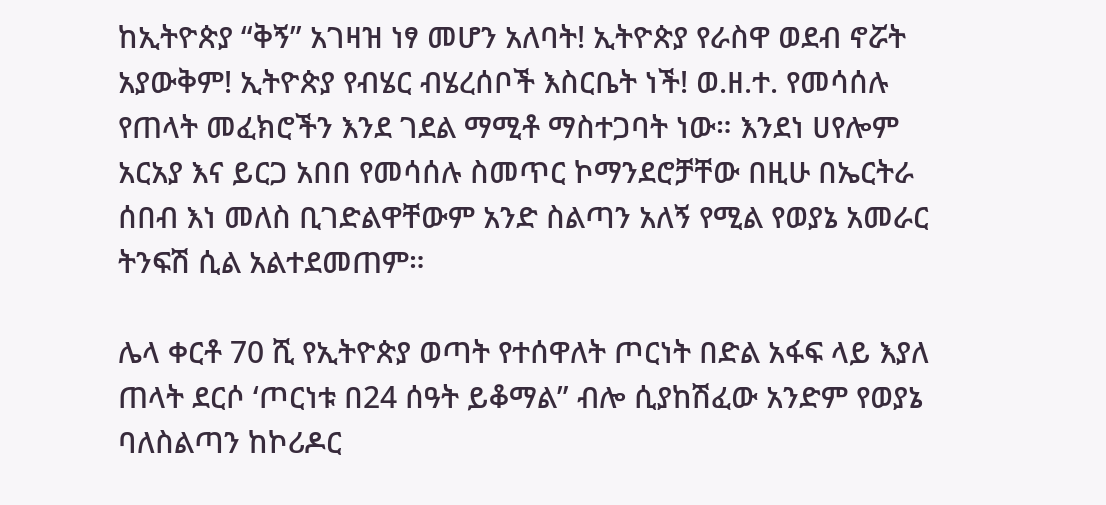ከኢትዮጵያ “ቅኝ” አገዛዝ ነፃ መሆን አለባት! ኢትዮጵያ የራስዋ ወደብ ኖሯት አያውቅም! ኢትዮጵያ የብሄር ብሄረሰቦች እስርቤት ነች! ወ.ዘ.ተ. የመሳሰሉ የጠላት መፈክሮችን እንደ ገደል ማሚቶ ማስተጋባት ነው። እንደነ ሀየሎም አርአያ እና ይርጋ አበበ የመሳሰሉ ስመጥር ኮማንደሮቻቸው በዚሁ በኤርትራ ሰበብ እነ መለስ ቢገድልዋቸውም አንድ ስልጣን አለኝ የሚል የወያኔ አመራር ትንፍሽ ሲል አልተደመጠም።

ሌላ ቀርቶ 70 ሺ የኢትዮጵያ ወጣት የተሰዋለት ጦርነት በድል አፋፍ ላይ እያለ ጠላት ደርሶ ‘ጦርነቱ በ24 ሰዓት ይቆማል” ብሎ ሲያከሽፈው አንድም የወያኔ ባለስልጣን ከኮሪዶር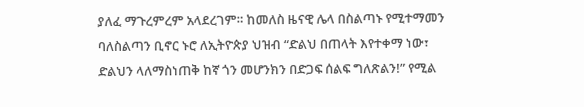ያለፈ ማጉረምረም አላደረገም። ከመለስ ዜናዊ ሌላ በስልጣኑ የሚተማመን ባለስልጣን ቢኖር ኑሮ ለኢትዮጵያ ህዝብ “ድልህ በጠላት እየተቀማ ነው፣ ድልህን ላለማስነጠቅ ከኛ ጎን መሆንክን በድጋፍ ሰልፍ ግለጽልን!” የሚል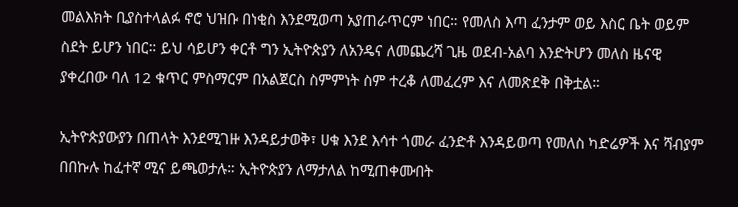መልእክት ቢያስተላልፉ ኖሮ ህዝቡ በነቂስ እንደሚወጣ አያጠራጥርም ነበር። የመለስ እጣ ፈንታም ወይ እስር ቤት ወይም ስደት ይሆን ነበር። ይህ ሳይሆን ቀርቶ ግን ኢትዮጵያን ለአንዴና ለመጨረሻ ጊዜ ወደብ-አልባ እንድትሆን መለስ ዜናዊ ያቀረበው ባለ 12 ቁጥር ምስማርም በአልጀርስ ስምምነት ስም ተረቆ ለመፈረም እና ለመጽደቅ በቅቷል።

ኢትዮጵያውያን በጠላት እንደሚገዙ እንዳይታወቅ፣ ሀቁ እንደ እሳተ ጎመራ ፈንድቶ እንዳይወጣ የመለስ ካድሬዎች እና ሻብያም በበኩሉ ከፈተኛ ሚና ይጫወታሉ። ኢትዮጵያን ለማታለል ከሚጠቀሙበት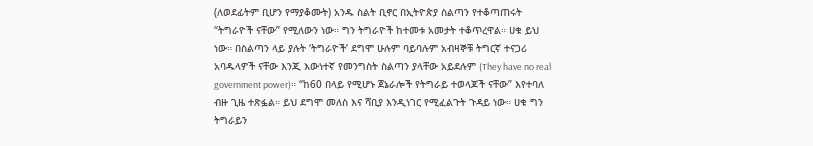(ለወደፊትም ቢሆን የማያቆሙት) አንዱ ስልት ቢኖር በኢትዮጵያ ስልጣን የተቆጣጠሩት “ትግራዮች ናቸው” የሚለውን ነው። ግን ትግራዮች ከተመቱ አመታት ተቆጥረዋል። ሀቁ ይህ ነው። በስልጣን ላይ ያሉት ‘ትግራዮች’ ደግሞ ሁሉም ባይባሉም አብዛኞቹ ትግርኛ ተናጋሪ አባዱላዎች ናቸው እንጂ እውነተኛ የመንግስት ስልጣን ያላቸው አይደሉም (They have no real government power)። “ከ60 በላይ የሚሆኑ ጀኔራሎች የትግራይ ተወላጆች ናቸው” እየተባለ ብዙ ጊዜ ተጽፏል። ይህ ደግሞ መለስ እና ሻቢያ እንዲነገር የሚፈልጉት ጉዳይ ነው። ሀቁ ግን ትግራይን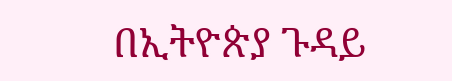በኢትዮጵያ ጉዳይ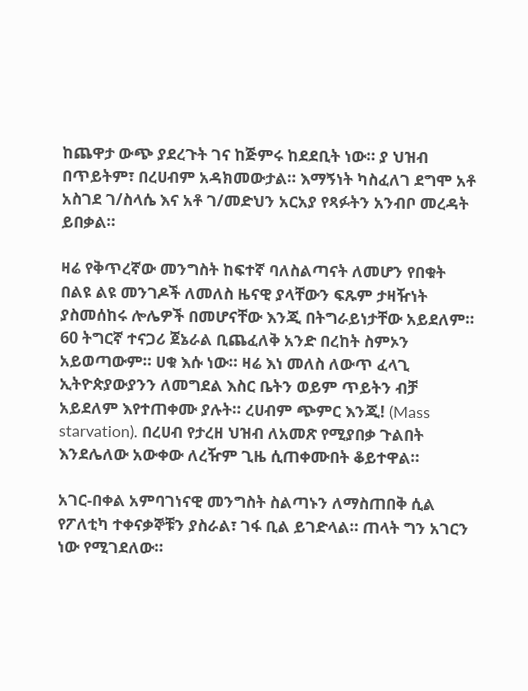ከጨዋታ ውጭ ያደረጉት ገና ከጅምሩ ከደደቢት ነው። ያ ህዝብ በጥይትም፣ በረሀብም አዳክመውታል። እማኝነት ካስፈለገ ደግሞ አቶ አስገደ ገ/ስላሴ እና አቶ ገ/መድህን አርአያ የጻፉትን አንብቦ መረዳት ይበቃል።

ዛሬ የቅጥረኛው መንግስት ከፍተኛ ባለስልጣናት ለመሆን የበቁት በልዩ ልዩ መንገዶች ለመለስ ዜናዊ ያላቸውን ፍጹም ታዛዥነት ያስመሰከሩ ሎሌዎች በመሆናቸው እንጂ በትግራይነታቸው አይደለም። 60 ትግርኛ ተናጋሪ ጀኔራል ቢጨፈለቅ አንድ በረከት ስምኦን አይወጣውም። ሀቁ እሱ ነው። ዛሬ እነ መለስ ለውጥ ፈላጊ ኢትዮጵያውያንን ለመግደል እስር ቤትን ወይም ጥይትን ብቻ አይደለም እየተጠቀሙ ያሉት። ረሀብም ጭምር እንጂ! (Mass starvation). በረሀብ የታረዘ ህዝብ ለአመጽ የሚያበቃ ጉልበት እንደሌለው አውቀው ለረዥም ጊዜ ሲጠቀሙበት ቆይተዋል።

አገር-በቀል አምባገነናዊ መንግስት ስልጣኑን ለማስጠበቅ ሲል የፖለቲካ ተቀናቃኞቹን ያስራል፣ ገፋ ቢል ይገድላል። ጠላት ግን አገርን ነው የሚገደለው።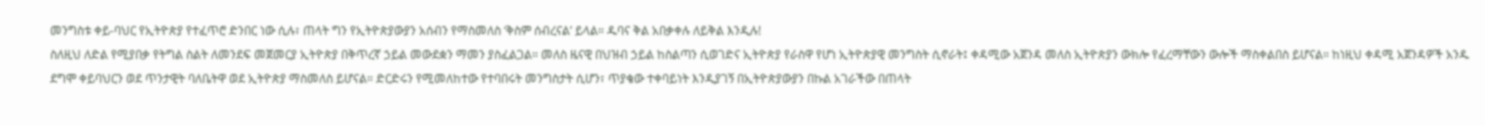መንግስቱ ቀይ-ባህር የኢትዮጵያ የተፈጥሮ ድንበር ነው ሲሉ፣ ጠላት ግን የኢትዮጵያውያን አሰብን የማስመለስ ‘ቅስም ሰብረናል’ ይላል። ዱባና ቅል አበቃቀሉ ለይቅል እንዲሉ!
ስለዚህ ለድል የሚያበቃ የትግል ስልት ለመንደፍ መጀመርያ ኢትዮጵያ በቅጥረኛ ኃይል መውደቋን ማመን ያስፈልጋል። መለስ ዜናዊ በህዝብ ኃይል ከስልጣን ሲወገድና ኢትዮጵያ የራስዋ የሆነ ኢትዮጵያዊ መንግስት ሲኖራት፤ ቀዳሚው አጀንዳ መለስ ኢትዮጵያን ውክሎ የፈረማቸውን ውሎች ማስቀልበስ ይሆናል። ከነዚህ ቀዳሚ አጀንዳዎች አንዱ ደግሞ ቀይባህርን ወደ ጥንታዊት ባለቤትዋ ወደ ኢትዮጵያ ማስመለስ ይሆናል። ድርድሩን የሚመለከተው የተባበሩት መንግስታት ሲሆን፣ ጥያቄው ተቀባይነት እንዲያገኝ በኢትዮጵያውያን በኩል አገራችው በጠላት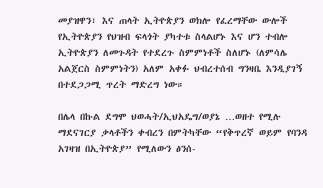መያዝዋን፣ እና ጠላት ኢትዮጵያን ወክሎ የፈረማቸው ውሎች የኢትዮጵያን የህዝብ ፍላጎት ያካተቱ ስላልሆኑ እና ሆን ተብሎ ኢትዮጵያን ለመጉዳት የተደረጉ ስምምነቶች ስለሆኑ (ለምሳሌ አልጀርስ ስምምነትን) አለም አቀፉ ህብረተሰብ ግንዛቤ እንዲያገኝ በተደጋጋሚ ጥረት ማድረግ ነው።

በሌላ በኩል ደግሞ ህወሓት/ኢህአዴግ/ወያኔ …ወዘተ የሚሉ ማደናገርያ ቃላቶችን ቀብረን በምትካቸው “የቅጥረኛ ወይም የባንዳ አገዛዝ በኢትዮጵያ” የሚለውን ፅንሰ-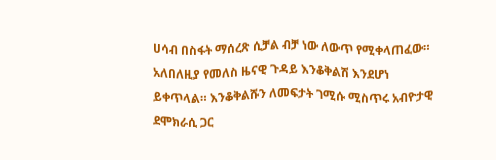ሀሳብ በስፋት ማሰረጽ ሲቻል ብቻ ነው ለውጥ የሚቀላጠፈው። አለበለዚያ የመለስ ዜናዊ ጉዳይ እንቆቅልሽ እንደሆነ ይቀጥላል። እንቆቅልሹን ለመፍታት ገሚሱ ሚስጥሩ አብዮታዊ ደሞክራሲ ጋር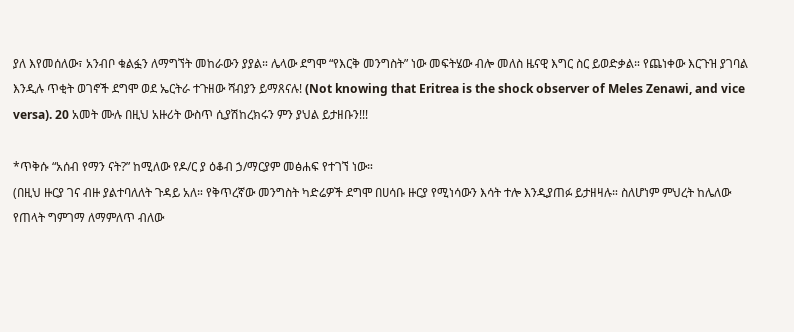ያለ እየመሰለው፣ አንብቦ ቁልፏን ለማግኘት መከራውን ያያል። ሌላው ደግሞ “የእርቅ መንግስት” ነው መፍትሄው ብሎ መለስ ዜናዊ እግር ስር ይወድቃል። የጨነቀው እርጉዝ ያገባል እንዲሉ ጥቂት ወገኖች ደግሞ ወደ ኤርትራ ተጉዘው ሻብያን ይማጸናሉ! (Not knowing that Eritrea is the shock observer of Meles Zenawi, and vice versa). 20 አመት ሙሉ በዚህ አዙሪት ውስጥ ሲያሽከረክሩን ምን ያህል ይታዘቡን!!!

*ጥቅሱ “አሰብ የማን ናት?” ከሚለው የዶ/ር ያ ዕቆብ ኃ/ማርያም መፅሐፍ የተገኘ ነው።
(በዚህ ዙርያ ገና ብዙ ያልተባለለት ጉዳይ አለ። የቅጥረኛው መንግስት ካድሬዎች ደግሞ በሀሳቡ ዙርያ የሚነሳውን እሳት ተሎ እንዲያጠፉ ይታዘዛሉ። ስለሆነም ምህረት ከሌለው የጠላት ግምገማ ለማምለጥ ብለው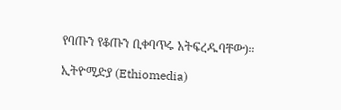የባጡን የቆጡን ቢቀባጥሩ አትፍረዱባቸው)።

ኢትዮሚድያ (Ethiomedia)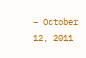– October 12, 2011